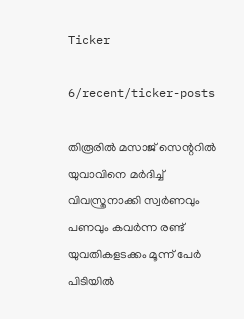Ticker

6/recent/ticker-posts

തിരൂരിൽ മസാജ് സെന്ററിൽ യുവാവിനെ മർദിച്ച് വിവസ്ത്രനാക്കി സ്വർണവും പണവും കവർന്ന രണ്ട് യുവതികളടക്കം മൂന്ന് പേർ പിടിയിൽ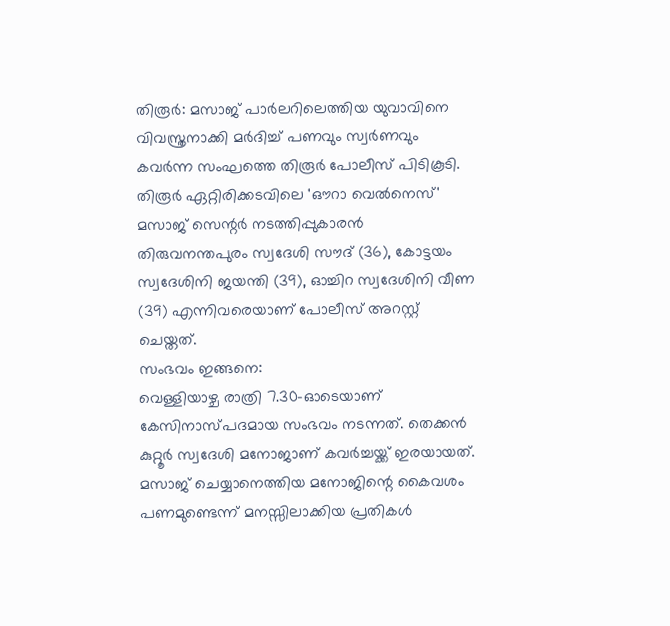തിരൂർ: മസാജ് പാർലറിലെത്തിയ യുവാവിനെ വിവസ്ത്രനാക്കി മർദിച്ച് പണവും സ്വർണവും കവർന്ന സംഘത്തെ തിരൂർ പോലീസ് പിടികൂടി. തിരൂർ ഏറ്റിരിക്കടവിലെ 'ഔറാ വെൽനെസ്' മസാജ് സെന്റർ നടത്തിപ്പുകാരൻ തിരുവനന്തപുരം സ്വദേശി സൗദ് (36), കോട്ടയം സ്വദേശിനി ജയന്തി (39), ഓച്ചിറ സ്വദേശിനി വീണ (39) എന്നിവരെയാണ് പോലീസ് അറസ്റ്റ് ചെയ്തത്.
സംഭവം ഇങ്ങനെ:
വെള്ളിയാഴ്ച രാത്രി 7.30-ഓടെയാണ് കേസിനാസ്പദമായ സംഭവം നടന്നത്. തെക്കൻ കുറ്റൂർ സ്വദേശി മനോജാണ് കവർച്ചയ്ക്ക് ഇരയായത്. മസാജ് ചെയ്യാനെത്തിയ മനോജിന്റെ കൈവശം പണമുണ്ടെന്ന് മനസ്സിലാക്കിയ പ്രതികൾ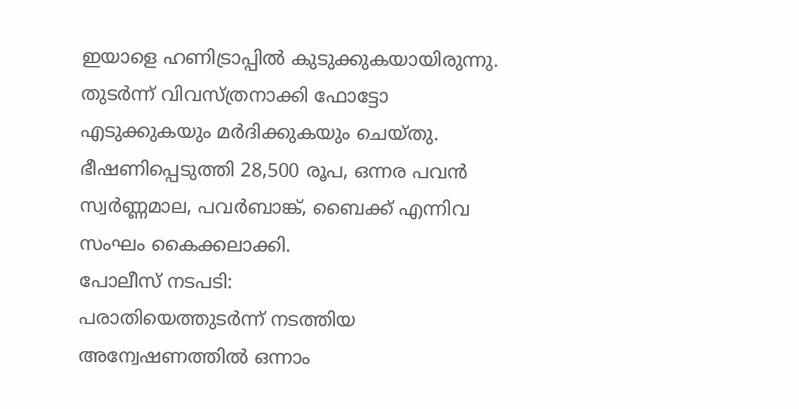ഇയാളെ ഹണിട്രാപ്പിൽ കുടുക്കുകയായിരുന്നു. തുടർന്ന് വിവസ്ത്രനാക്കി ഫോട്ടോ എടുക്കുകയും മർദിക്കുകയും ചെയ്തു. ഭീഷണിപ്പെടുത്തി 28,500 രൂപ, ഒന്നര പവൻ സ്വർണ്ണമാല, പവർബാങ്ക്, ബൈക്ക് എന്നിവ സംഘം കൈക്കലാക്കി.
പോലീസ് നടപടി:
പരാതിയെത്തുടർന്ന് നടത്തിയ അന്വേഷണത്തിൽ ഒന്നാം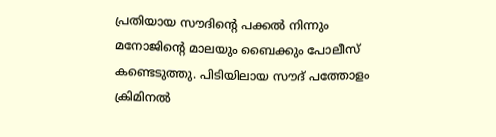പ്രതിയായ സൗദിന്റെ പക്കൽ നിന്നും മനോജിന്റെ മാലയും ബൈക്കും പോലീസ് കണ്ടെടുത്തു. പിടിയിലായ സൗദ് പത്തോളം ക്രിമിനൽ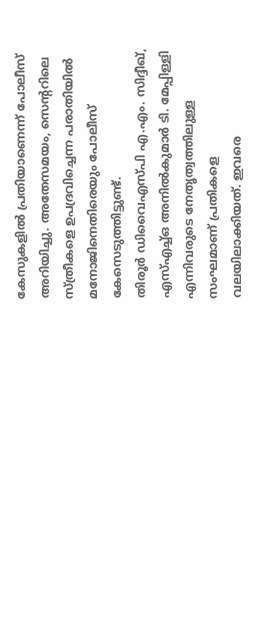കേസുകളിൽ പ്രതിയാണെന്ന് പോലീസ് അറിയിച്ചു. അതേസമയം, സെന്ററിലെ സ്ത്രീകളെ ഉപദ്രവിച്ചെന്ന പരാതിയിൽ മനോജിനെതിരെയും പോലീസ് കേസെടുത്തിട്ടുണ്ട്.
തിരൂർ ഡിവൈഎസ്പി എ.എം. സിദ്ദീഖ്, എസ്എച്ച്ഒ അനിൽകുമാർ ടി. മേപ്പിള്ളി എന്നിവരുടെ നേതൃത്വത്തിലുള്ള സംഘമാണ് പ്രതികളെ വലയിലാക്കിയത്. ഇവരെ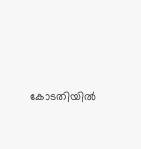കോടതിയിൽ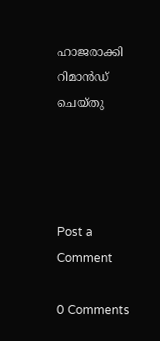ഹാജരാക്കി റിമാൻഡ് ചെയ്തു




Post a Comment

0 Comments